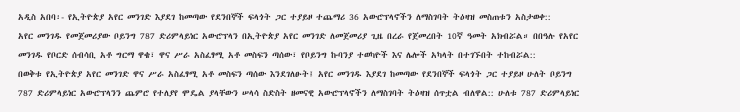አዲስ አበባ፡- የኢትዮጵያ አየር መንገድ እያደገ ከመጣው የደንበኞች ፍላጎት ጋር ተያይዞ ተጨማሪ 36 አውሮፕላኖችን ለማስገባት ትዕዛዝ መስጠቱን አስታወቀ::
አየር መንገዱ የመጀመሪያው ቦይንግ 787 ድሪምላይነር አውሮፕላን በኢትዮጵያ አየር መንገድ ለመጀመሪያ ጊዜ በረራ የጀመረበት 10ኛ ዓመት አክብሯል። በበዓሉ የአየር መንገዱ የቦርድ ሰብሳቢ አቶ ግርማ ዋቄ፣ ዋና ሥራ አስፈፃሚ አቶ መስፍን ጣሰው፣ የቦይንግ ኩባንያ ተወካዮች እና ሌሎች አካላት በተገኙበት ተከብሯል::
በወቅቱ የኢትዮጵያ አየር መንገድ ዋና ሥራ አስፈፃሚ አቶ መስፍን ጣሰው እንደገለፁት፤ አየር መንገዱ እያደገ ከመጣው የደንበኞች ፍላጎት ጋር ተያይዞ ሁለት ቦይንግ 787 ድሪምላይነር አውሮፕላንን ጨምሮ የተለያየ ሞዴል ያላቸውን ሠላሳ ስድስት ዘመናዊ አውሮፕላኖችን ለማስገባት ትዕዛዝ ሰጥቷል ብለዋል:: ሁለቱ 787 ድሪምላይነር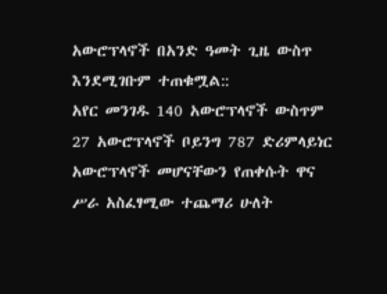አውሮፕላኖች በአንድ ዓመት ጊዜ ውስጥ እንደሚገቡም ተጠቁሟል::
አየር መንገዱ 140 አውሮፕላኖች ውስጥም 27 አውሮፕላኖች ቦይንግ 787 ድሪምላይነር አውሮፕላኖች መሆናቸውን የጠቀሱት ዋና ሥራ አስፈፃሚው ተጨማሪ ሁለት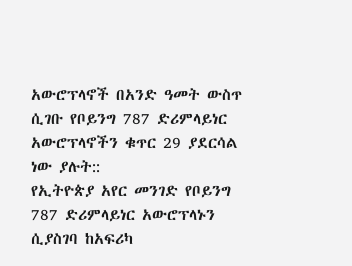አውሮፕላኖች በአንድ ዓመት ውስጥ ሲገቡ የቦይንግ 787 ድሪምላይነር አውሮፕላኖችን ቁጥር 29 ያደርሳል ነው ያሉት::
የኢትዮጵያ አየር መንገድ የቦይንግ 787 ድሪምላይነር አውሮፕላኑን ሲያስገባ ከአፍሪካ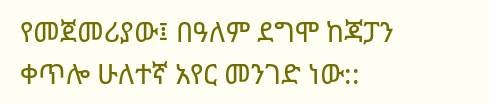የመጀመሪያው፤ በዓለም ደግሞ ከጃፓን ቀጥሎ ሁለተኛ አየር መንገድ ነው::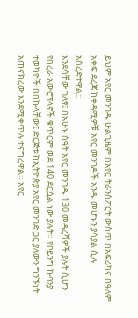ይህም አየር መንገዱ ሁልጊዜም በአየር ትራንስፖርት ውስጥ በአፍሪካና በዓለም አቀፍ ደረጃ ከቀዳሚዎቹ አየር መንገዶች አንዱ መሆኑን ያሳያል ሲሉ አስረድተዋል::
እንደሳቸው ገለፃ፤ በአሁኑ ሰዓት አየር መንገዱ 130 መዳረሻዎች ያሉት ሲሆን የበረራ አውሮፕላኖች ቁጥርም ወደ 140 ደርሷል ነው ያሉት። የቦይንግ ኩባንያ ተወካዮች በበኩላቸው፤ ድርጅቱ ከኢትዮጵያ አየር መንገድ ጋር ያለውን ግንኙነት አጠናክረው እንደሚቀጥሉ ተናግረዋል። አየር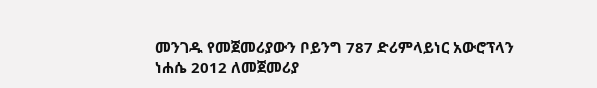መንገዱ የመጀመሪያውን ቦይንግ 787 ድሪምላይነር አውሮፕላን ነሐሴ 2012 ለመጀመሪያ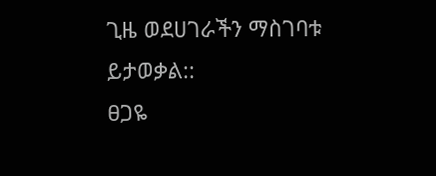ጊዜ ወደሀገራችን ማስገባቱ ይታወቃል::
ፀጋዬ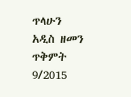ጥላሁን
አዲስ ዘመን ጥቅምት 9/2015